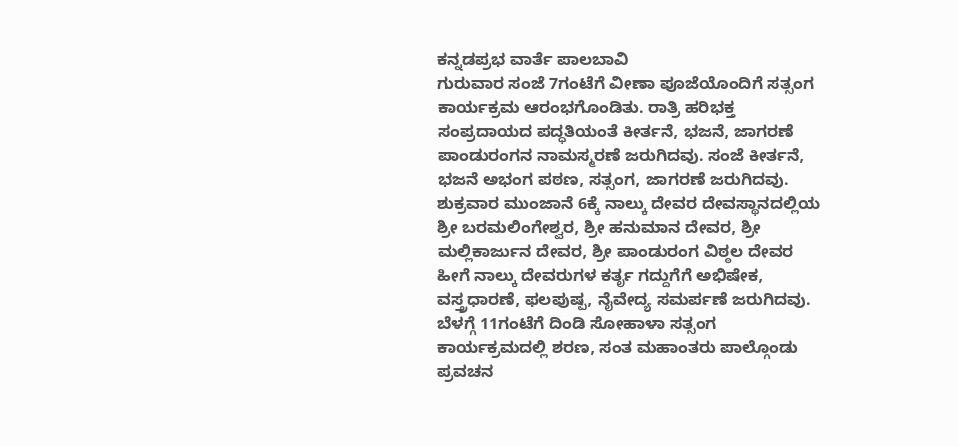ಕನ್ನಡಪ್ರಭ ವಾರ್ತೆ ಪಾಲಬಾವಿ
ಗುರುವಾರ ಸಂಜೆ 7ಗಂಟೆಗೆ ವೀಣಾ ಪೂಜೆಯೊಂದಿಗೆ ಸತ್ಸಂಗ ಕಾರ್ಯಕ್ರಮ ಆರಂಭಗೊಂಡಿತು. ರಾತ್ರಿ ಹರಿಭಕ್ತ ಸಂಪ್ರದಾಯದ ಪದ್ಧತಿಯಂತೆ ಕೀರ್ತನೆ, ಭಜನೆ, ಜಾಗರಣೆ ಪಾಂಡುರಂಗನ ನಾಮಸ್ಮರಣೆ ಜರುಗಿದವು. ಸಂಜೆ ಕೀರ್ತನೆ, ಭಜನೆ ಅಭಂಗ ಪಠಣ, ಸತ್ಸಂಗ, ಜಾಗರಣೆ ಜರುಗಿದವು. ಶುಕ್ರವಾರ ಮುಂಜಾನೆ 6ಕ್ಕೆ ನಾಲ್ಕು ದೇವರ ದೇವಸ್ಥಾನದಲ್ಲಿಯ ಶ್ರೀ ಬರಮಲಿಂಗೇಶ್ವರ, ಶ್ರೀ ಹನುಮಾನ ದೇವರ, ಶ್ರೀ ಮಲ್ಲಿಕಾರ್ಜುನ ದೇವರ, ಶ್ರೀ ಪಾಂಡುರಂಗ ವಿಠ್ಠಲ ದೇವರ ಹೀಗೆ ನಾಲ್ಕು ದೇವರುಗಳ ಕರ್ತೃ ಗದ್ದುಗೆಗೆ ಅಭಿಷೇಕ, ವಸ್ತ್ರಧಾರಣೆ, ಫಲಪುಷ್ಪ, ನೈವೇದ್ಯ ಸಮರ್ಪಣೆ ಜರುಗಿದವು. ಬೆಳಗ್ಗೆ 11ಗಂಟೆಗೆ ದಿಂಡಿ ಸೋಹಾಳಾ ಸತ್ಸಂಗ ಕಾರ್ಯಕ್ರಮದಲ್ಲಿ ಶರಣ, ಸಂತ ಮಹಾಂತರು ಪಾಲ್ಗೊಂಡು ಪ್ರವಚನ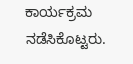ಕಾರ್ಯಕ್ರಮ ನಡೆಸಿಕೊಟ್ಟರು.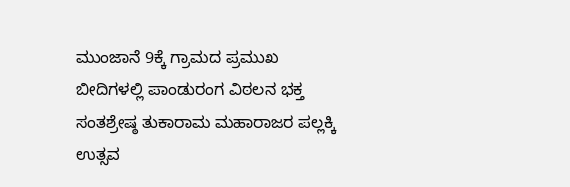ಮುಂಜಾನೆ 9ಕ್ಕೆ ಗ್ರಾಮದ ಪ್ರಮುಖ ಬೀದಿಗಳಲ್ಲಿ ಪಾಂಡುರಂಗ ವಿಠಲನ ಭಕ್ತ ಸಂತಶ್ರೇಷ್ಠ ತುಕಾರಾಮ ಮಹಾರಾಜರ ಪಲ್ಲಕ್ಕಿ ಉತ್ಸವ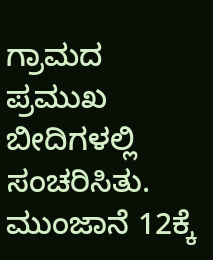ಗ್ರಾಮದ ಪ್ರಮುಖ ಬೀದಿಗಳಲ್ಲಿ ಸಂಚರಿಸಿತು. ಮುಂಜಾನೆ 12ಕ್ಕೆ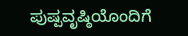ಪುಷ್ಪವೃಷ್ಠಿಯೊಂದಿಗೆ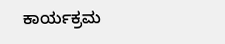ಕಾರ್ಯಕ್ರಮ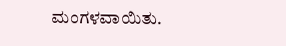ಮಂಗಳವಾಯಿತು.